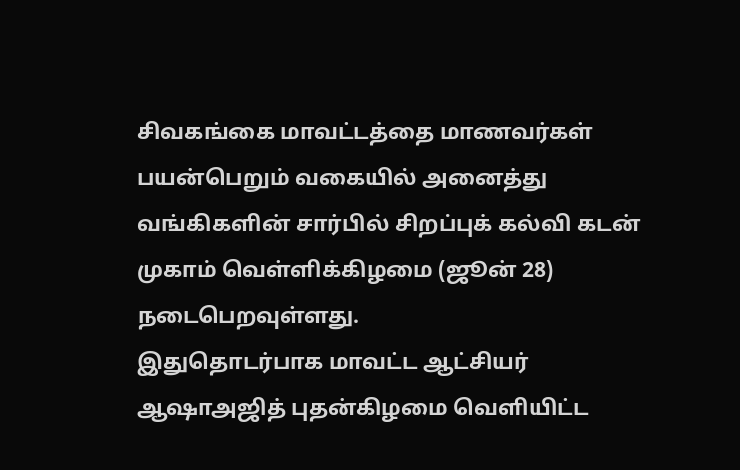சிவகங்கை மாவட்டத்தை மாணவர்கள் பயன்பெறும் வகையில் அனைத்து வங்கிகளின் சார்பில் சிறப்புக் கல்வி கடன் முகாம் வெள்ளிக்கிழமை (ஜூன் 28) நடைபெறவுள்ளது.
இதுதொடர்பாக மாவட்ட ஆட்சியர் ஆஷாஅஜித் புதன்கிழமை வெளியிட்ட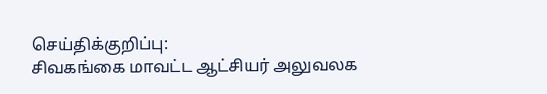செய்திக்குறிப்பு:
சிவகங்கை மாவட்ட ஆட்சியர் அலுவலக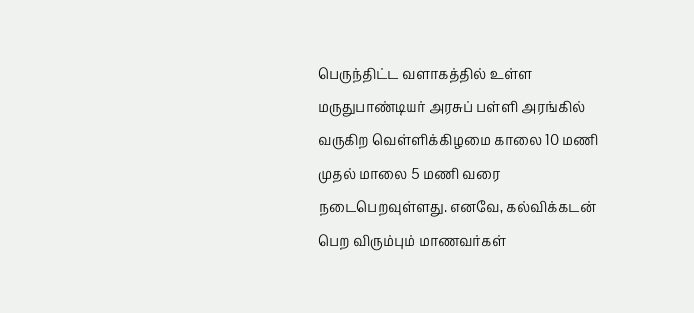பெருந்திட்ட வளாகத்தில் உள்ள மருதுபாண்டியர் அரசுப் பள்ளி அரங்கில் வருகிற வெள்ளிக்கிழமை காலை 10 மணி முதல் மாலை 5 மணி வரை நடைபெறவுள்ளது. எனவே, கல்விக்கடன் பெற விரும்பும் மாணவர்கள்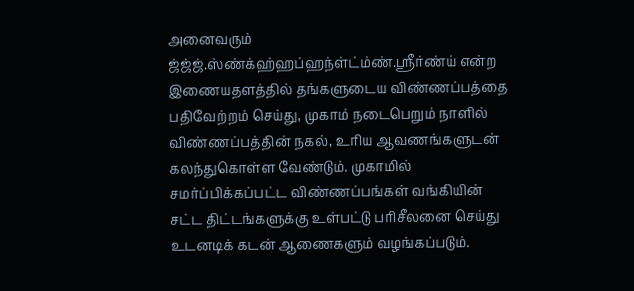அனைவரும் ஜ்ஜ்ஜ்.ஸ்ண்க்ஹ்ஹப்ஹந்ள்ட்ம்ண்.ஸ்ரீர்ண்ய் என்ற இணையதளத்தில் தங்களுடைய விண்ணப்பத்தை பதிவேற்றம் செய்து, முகாம் நடைபெறும் நாளில் விண்ணப்பத்தின் நகல், உரிய ஆவணங்களுடன் கலந்துகொள்ள வேண்டும். முகாமில் சமர்ப்பிக்கப்பட்ட விண்ணப்பங்கள் வங்கியின் சட்ட திட்டங்களுக்கு உள்பட்டு பரிசீலனை செய்து உடனடிக் கடன் ஆணைகளும் வழங்கப்படும்.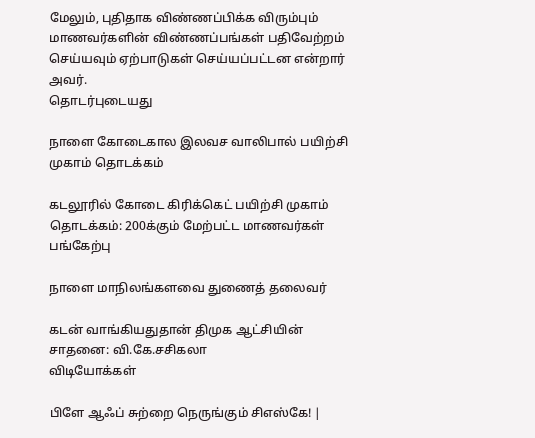மேலும், புதிதாக விண்ணப்பிக்க விரும்பும் மாணவர்களின் விண்ணப்பங்கள் பதிவேற்றம் செய்யவும் ஏற்பாடுகள் செய்யப்பட்டன என்றார் அவர்.
தொடர்புடையது

நாளை கோடைகால இலவச வாலிபால் பயிற்சி முகாம் தொடக்கம்

கடலூரில் கோடை கிரிக்கெட் பயிற்சி முகாம் தொடக்கம்: 200க்கும் மேற்பட்ட மாணவர்கள் பங்கேற்பு

நாளை மாநிலங்களவை துணைத் தலைவர்

கடன் வாங்கியதுதான் திமுக ஆட்சியின் சாதனை: வி.கே.சசிகலா
விடியோக்கள்

பிளே ஆஃப் சுற்றை நெருங்கும் சிஎஸ்கே! |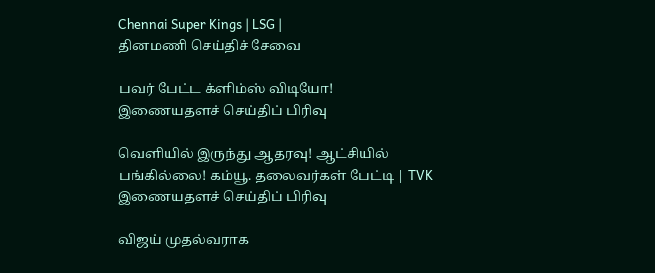Chennai Super Kings | LSG |
தினமணி செய்திச் சேவை

பவர் பேட்ட க்ளிம்ஸ் விடியோ!
இணையதளச் செய்திப் பிரிவு

வெளியில் இருந்து ஆதரவு! ஆட்சியில் பங்கில்லை! கம்யூ. தலைவர்கள் பேட்டி | TVK
இணையதளச் செய்திப் பிரிவு

விஜய் முதல்வராக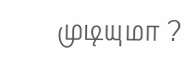முடியுமா ?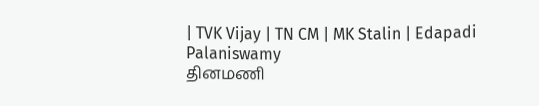| TVK Vijay | TN CM | MK Stalin | Edapadi Palaniswamy
தினமணி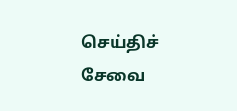செய்திச் சேவை